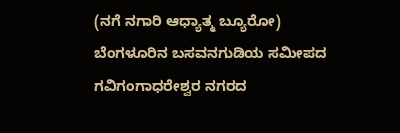(ನಗೆ ನಗಾರಿ ಆಧ್ಯಾತ್ಮ ಬ್ಯೂರೋ) ಬೆಂಗಳೂರಿನ ಬಸವನಗುಡಿಯ ಸಮೀಪದ ಗವಿಗಂಗಾಧರೇಶ್ವರ ನಗರದ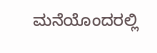ಮನೆಯೊಂದರಲ್ಲಿ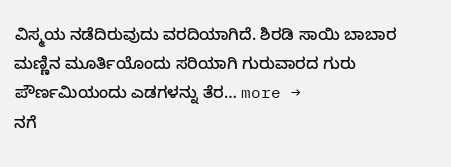ವಿಸ್ಮಯ ನಡೆದಿರುವುದು ವರದಿಯಾಗಿದೆ. ಶಿರಡಿ ಸಾಯಿ ಬಾಬಾರ ಮಣ್ಣಿನ ಮೂರ್ತಿಯೊಂದು ಸರಿಯಾಗಿ ಗುರುವಾರದ ಗುರು ಪೌರ್ಣಮಿಯಂದು ಎಡಗಳನ್ನು ತೆರ… more →
ನಗೆ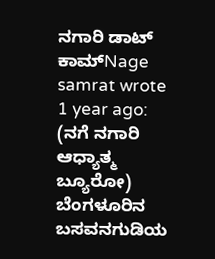ನಗಾರಿ ಡಾಟ್ ಕಾಮ್Nage samrat wrote 1 year ago: (ನಗೆ ನಗಾರಿ ಆಧ್ಯಾತ್ಮ ಬ್ಯೂರೋ) ಬೆಂಗಳೂರಿನ ಬಸವನಗುಡಿಯ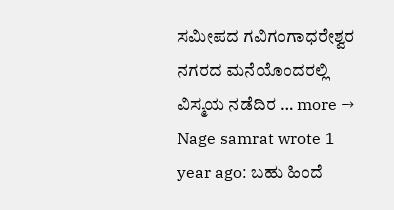ಸಮೀಪದ ಗವಿಗಂಗಾಧರೇಶ್ವರ ನಗರದ ಮನೆಯೊಂದರಲ್ಲಿ ವಿಸ್ಮಯ ನಡೆದಿರ … more →
Nage samrat wrote 1 year ago: ಬಹು ಹಿಂದೆ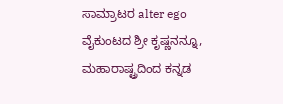ಸಾಮ್ರಾಟರ alter ego ವೈಕುಂಟದ ಶ್ರೀ ಕೃಷ್ಣನನ್ನೂ, ಮಹಾರಾಷ್ಟ್ರದಿಂದ ಕನ್ನಡ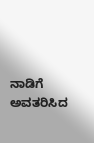ನಾಡಿಗೆ ಅವತರಿಸಿದ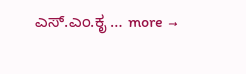ಎಸ್.ಎಂ.ಕೃ … more →